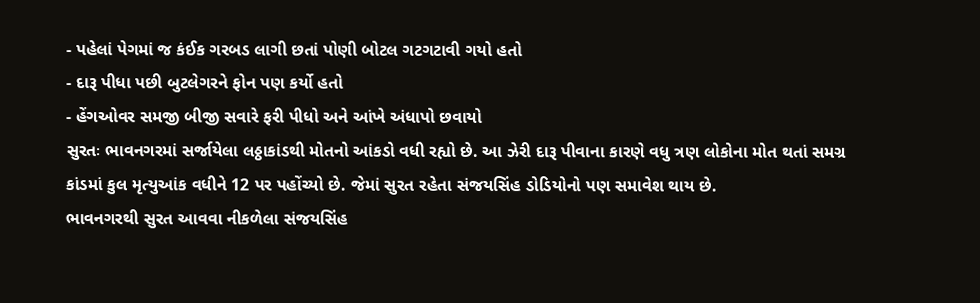- પહેલાં પેગમાં જ કંઈક ગરબડ લાગી છતાં પોણી બોટલ ગટગટાવી ગયો હતો
- દારૂ પીધા પછી બુટલેગરને ફોન પણ કર્યો હતો
- હેંગઓવર સમજી બીજી સવારે ફરી પીધો અને આંખે અંધાપો છવાયો
સુરતઃ ભાવનગરમાં સર્જાયેલા લઠ્ઠાકાંડથી મોતનો આંકડો વધી રહ્યો છે. આ ઝેરી દારૂ પીવાના કારણે વધુ ત્રણ લોકોના મોત થતાં સમગ્ર કાંડમાં કુલ મૃત્યુઆંક વધીને 12 પર પહોંચ્યો છે. જેમાં સુરત રહેતા સંજયસિંહ ડોડિયોનો પણ સમાવેશ થાય છે.
ભાવનગરથી સુરત આવવા નીકળેલા સંજયસિંહ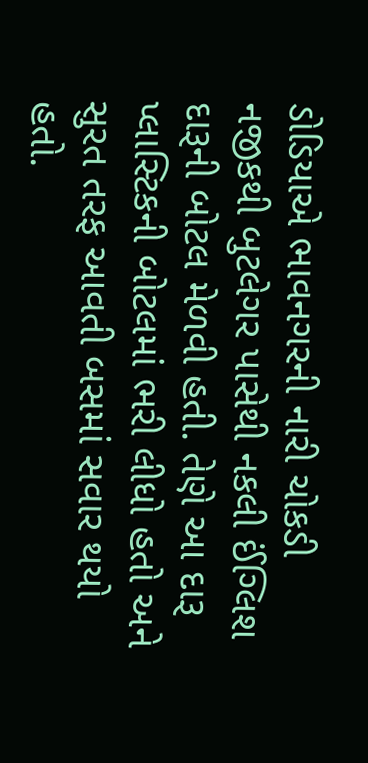ડોડિયાએ ભાવનગરની નારી ચોકડી નજીકથી બુટલેગર પાસેથી નકલી ઈંગ્લિશ દારૂની બોટલ મેળવી હતી. તેણે આ દારૂ પ્લાસ્ટિકની બોટલમાં ભરી લીધો હતો અને સુરત તરફ આવતી બસમાં સવાર થયો હતો.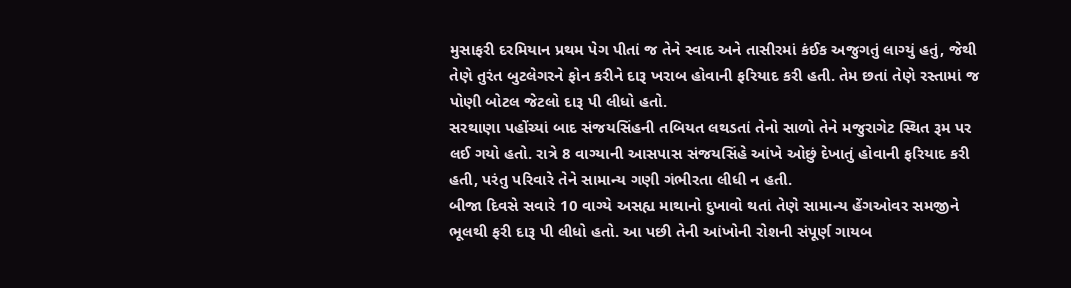મુસાફરી દરમિયાન પ્રથમ પેગ પીતાં જ તેને સ્વાદ અને તાસીરમાં કંઈક અજુગતું લાગ્યું હતું, જેથી તેણે તુરંત બુટલેગરને ફોન કરીને દારૂ ખરાબ હોવાની ફરિયાદ કરી હતી. તેમ છતાં તેણે રસ્તામાં જ પોણી બોટલ જેટલો દારૂ પી લીધો હતો.
સરથાણા પહોંચ્યાં બાદ સંજયસિંહની તબિયત લથડતાં તેનો સાળો તેને મજુરાગેટ સ્થિત રૂમ પર લઈ ગયો હતો. રાત્રે 8 વાગ્યાની આસપાસ સંજયસિંહે આંખે ઓછું દેખાતું હોવાની ફરિયાદ કરી હતી, પરંતુ પરિવારે તેને સામાન્ય ગણી ગંભીરતા લીધી ન હતી.
બીજા દિવસે સવારે 10 વાગ્યે અસહ્ય માથાનો દુખાવો થતાં તેણે સામાન્ય હેંગઓવર સમજીને ભૂલથી ફરી દારૂ પી લીધો હતો. આ પછી તેની આંખોની રોશની સંપૂર્ણ ગાયબ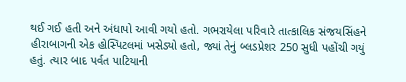થઈ ગઈ હતી અને અંધાપો આવી ગયો હતો. ગભરાયેલા પરિવારે તાત્કાલિક સંજયસિંહને હીરાબાગની એક હોસ્પિટલમાં ખસેડ્યો હતો, જ્યાં તેનું બ્લડપ્રેશર 250 સુધી પહોંચી ગયું હતું. ત્યાર બાદ પર્વત પાટિયાની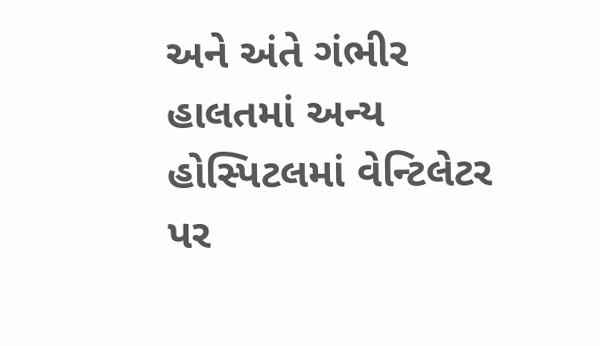અને અંતે ગંભીર હાલતમાં અન્ય હોસ્પિટલમાં વેન્ટિલેટર પર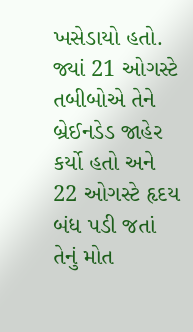ખસેડાયો હતો. જ્યાં 21 ઓગસ્ટે તબીબોએ તેને બ્રેઈનડેડ જાહેર કર્યો હતો અને 22 ઓગસ્ટે હૃદય બંધ પડી જતાં તેનું મોત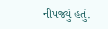નીપજ્યું હતું.